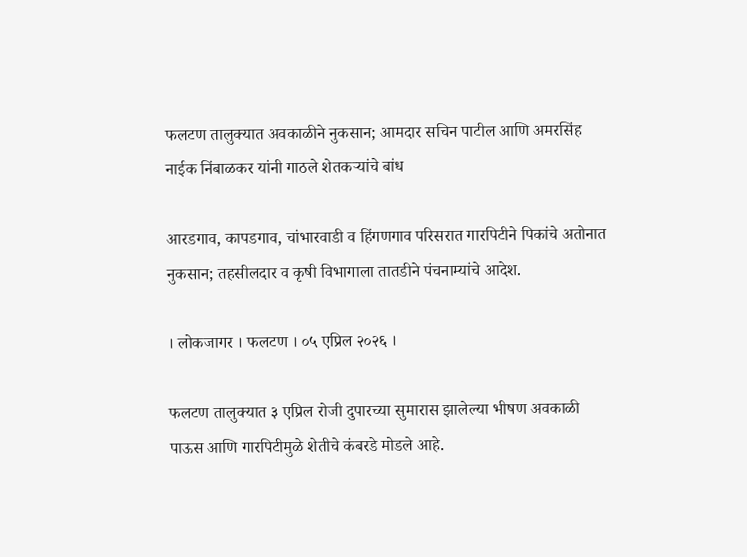फलटण तालुक्यात अवकाळीने नुकसान; आमदार सचिन पाटील आणि अमरसिंह नाईक निंबाळकर यांनी गाठले शेतकऱ्यांचे बांध

आरडगाव, कापडगाव, चांभारवाडी व हिंगणगाव परिसरात गारपिटीने पिकांचे अतोनात नुकसान; तहसीलदार व कृषी विभागाला तातडीने पंचनाम्यांचे आदेश.

। लोकजागर । फलटण । ०५ एप्रिल २०२६ ।

फलटण तालुक्यात ३ एप्रिल रोजी दुपारच्या सुमारास झालेल्या भीषण अवकाळी पाऊस आणि गारपिटीमुळे शेतीचे कंबरडे मोडले आहे.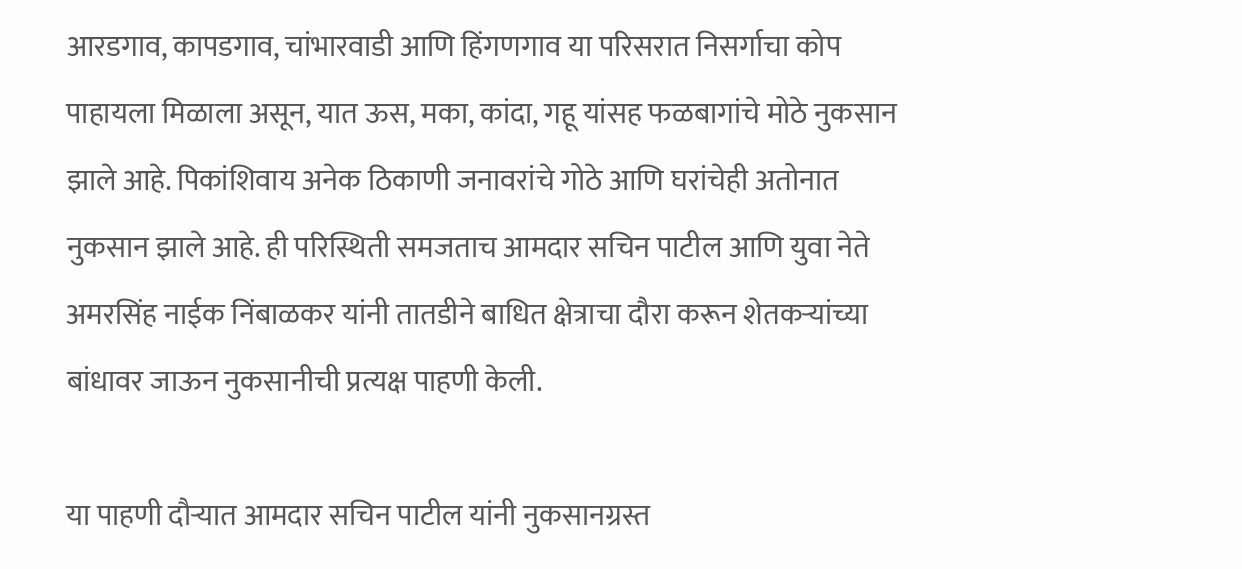आरडगाव, कापडगाव, चांभारवाडी आणि हिंगणगाव या परिसरात निसर्गाचा कोप पाहायला मिळाला असून, यात ऊस, मका, कांदा, गहू यांसह फळबागांचे मोठे नुकसान झाले आहे. पिकांशिवाय अनेक ठिकाणी जनावरांचे गोठे आणि घरांचेही अतोनात नुकसान झाले आहे. ही परिस्थिती समजताच आमदार सचिन पाटील आणि युवा नेते अमरसिंह नाईक निंबाळकर यांनी तातडीने बाधित क्षेत्राचा दौरा करून शेतकऱ्यांच्या बांधावर जाऊन नुकसानीची प्रत्यक्ष पाहणी केली.

या पाहणी दौऱ्यात आमदार सचिन पाटील यांनी नुकसानग्रस्त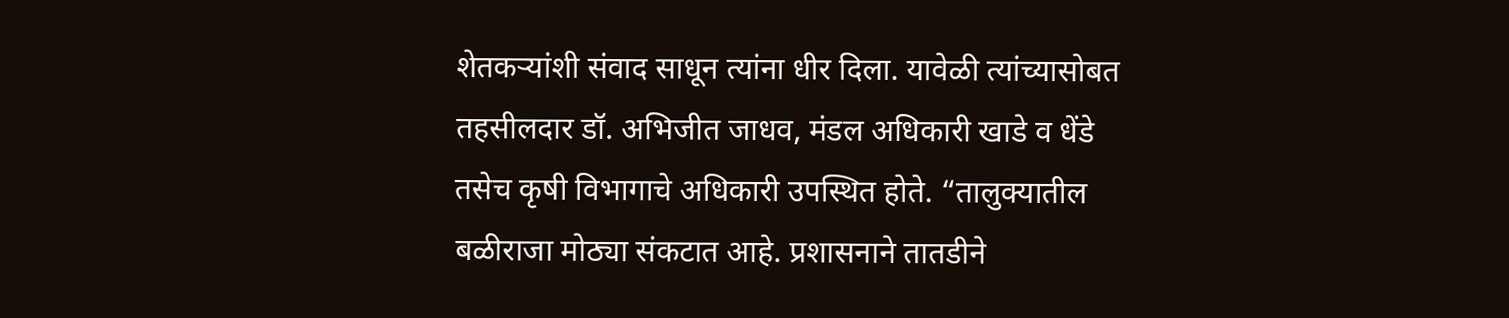शेतकऱ्यांशी संवाद साधून त्यांना धीर दिला. यावेळी त्यांच्यासोबत तहसीलदार डॉ. अभिजीत जाधव, मंडल अधिकारी खाडे व धेंडे तसेच कृषी विभागाचे अधिकारी उपस्थित होते. “तालुक्यातील बळीराजा मोठ्या संकटात आहे. प्रशासनाने तातडीने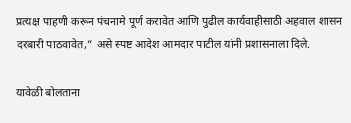प्रत्यक्ष पाहणी करून पंचनामे पूर्ण करावेत आणि पुढील कार्यवाहीसाठी अहवाल शासन दरबारी पाठवावेत,” असे स्पष्ट आदेश आमदार पाटील यांनी प्रशासनाला दिले.

यावेळी बोलताना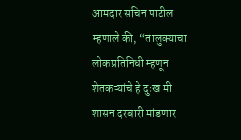आमदार सचिन पाटील म्हणाले की, “तालुक्याचा लोकप्रतिनिधी म्हणून शेतकऱ्यांचे हे दुःख मी शासन दरबारी मांडणार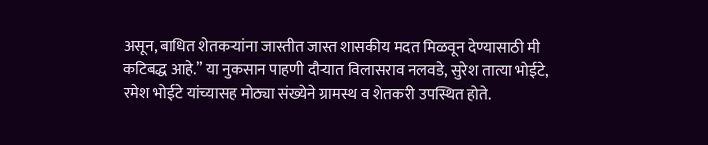असून, बाधित शेतकऱ्यांना जास्तीत जास्त शासकीय मदत मिळवून देण्यासाठी मी कटिबद्ध आहे.” या नुकसान पाहणी दौऱ्यात विलासराव नलवडे, सुरेश तात्या भोईटे, रमेश भोईटे यांच्यासह मोठ्या संख्येने ग्रामस्थ व शेतकरी उपस्थित होते.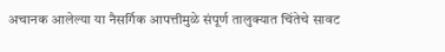अचानक आलेल्या या नैसर्गिक आपत्तीमुळे संपूर्ण तालुक्यात चिंतेचे सावट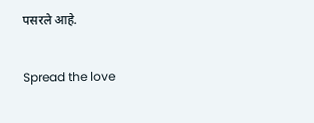पसरले आहे.

Spread the love